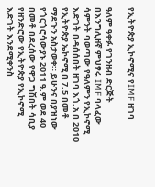የኢትዮጵያ ኢኮኖሚና የIMF ዘገባ

ዓለም ዓቀፉ የገንዘብ ድርጅት በእንግሊዘኛ ምህፃሩ IMF ባላፈው ሳምንት ባወጣው የዓለምን የኢኮኖሚ እድገት በዳሰሰበት ዘገባ እጎ.አ በ 2010 የኢትዮጵያ ኤኮኖሚ በ 7.5 በመቶ ማደጉን አስታወቀ። ይሁንና በያዝነው የጎርጎሮሳውያኑ 2011 ዓ.ም ወደ 40 በመቶ በደረሰው የዋጋ ግሽበት ሳቢያ የዘንድሮው የኢትዮጵያ የኢኮኖሚ እድገት እንደሚቀንስ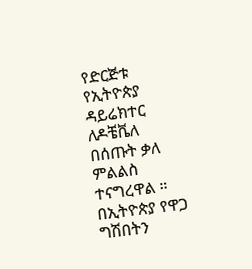የድርጅቱ የኢትዮጵያ ዳይሬክተር ለዶቼቬለ በሰጡት ቃለ ምልልስ ተናግረዋል ። በኢትዮጵያ የዋጋ ግሽበትን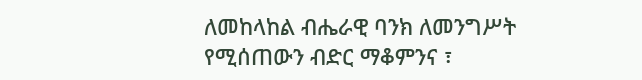ለመከላከል ብሔራዊ ባንክ ለመንግሥት የሚሰጠውን ብድር ማቆምንና ፣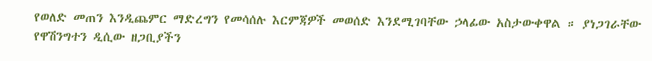የወለድ መጠን እንዲጨምር ማድረግን የመሳሰሉ እርምጃዎች መወሰድ እንደሚገባቸው ኃላፊው አስታውቀዋል ። ያነጋገራቸው የዋሽንግተን ዲሲው ዘጋቢያችን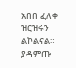አበበ ፈለቀ ዝርዝሩን ልኮልናል። ያዳምጡ